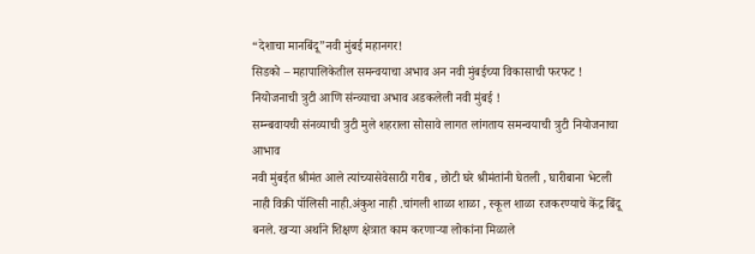“देशाचा मानबिंदू”नवी मुंबई महानगर!
सिडको – महापालिकेतील समन्वयाचा अभाव अन नवी मुंबईच्या विकासाची फरफट !
नियोजनाची त्रुटी आणि संन्व्याचा अभाव अडकलेली नवी मुंबई !
सम्न्बवायची संनव्याची त्रुटी मुले शहराला सोसावे लागत लांगताय समन्वयाची त्रुटी नियोजनाचा आभाव
नवी मुंबईत श्रीमंत आले त्यांच्यासेवेसाठी गरीब , छोटी घरे श्रीमंतांनी घेतली , घारीबाना भेटली नाही विक्री पॉलिसी नाही.अंकुश नाही .चांगली शाळा शाळा , स्कूल शाळा रजकरण्याचे केंद्र बिंदू बनले. खऱ्या अर्थाने शिक्षण क्षेत्रात काम करणाऱ्या लोकांना मिळाले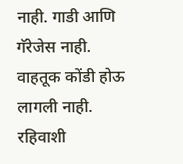नाही. गाडी आणि गॅरेजेस नाही. वाहतूक कोंडी होऊ लागली नाही. रहिवाशी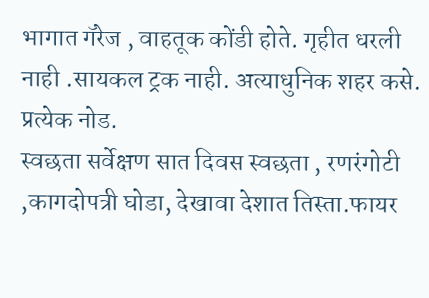भागात गॅरेज , वाहतूक कोंडी होते. गृहीत धरली नाही .सायकल ट्रक नाही. अत्याधुनिक शहर कसे. प्रत्येक नोड.
स्वछता सर्वेक्षण सात दिवस स्वछता , रणरंगोटी ,कागदोपत्री घोडा, देखावा देशात तिस्ता.फायर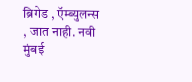ब्रिगेड , ऍम्ब्युलन्स , जात नाही. नवी मुंबई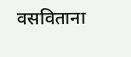वसविताना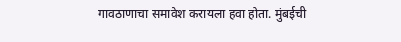गावठाणाचा समावेश करायला हवा होता. मुंबईची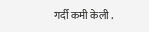गर्दी कमी केली .